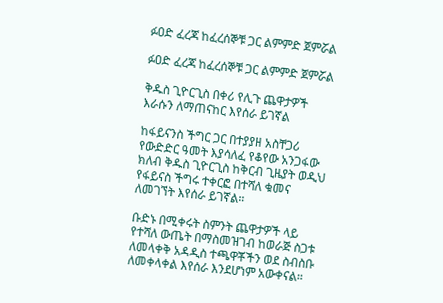ፉዐድ ፈረጃ ከፈረሰኞቹ ጋር ልምምድ ጀምሯል

ፉዐድ ፈረጃ ከፈረሰኞቹ ጋር ልምምድ ጀምሯል

ቅዱስ ጊዮርጊስ በቀሪ የሊጉ ጨዋታዎች እራሱን ለማጠናከር እየሰራ ይገኛል

ከፋይናንስ ችግር ጋር በተያያዘ አስቸጋሪ የውድድር ዓመት እያሳለፈ የቆየው አንጋፋው ክለብ ቅዱስ ጊዮርጊስ ከቅርብ ጊዜያት ወዲህ የፋይናስ ችግሩ ተቀርፎ በተሻለ ቁመና ለመገኘት እየሰራ ይገኛል።

ቡድኑ በሚቀሩት ስምንት ጨዋታዎች ላይ የተሻለ ውጤት በማስመዝገብ ከወራጅ ስጋቱ ለመላቀቅ አዳዲስ ተጫዋቾችን ወደ ስብስቡ ለመቀላቀል እየሰራ እንደሆነም አውቀናል።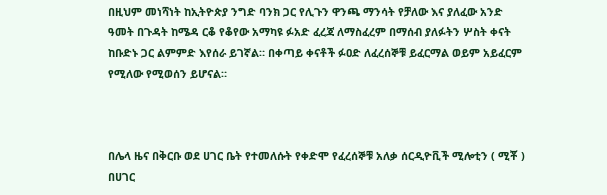በዚህም መነሻነት ከኢትዮጵያ ንግድ ባንክ ጋር የሊጉን ዋንጫ ማንሳት የቻለው እና ያለፈው አንድ ዓመት በጉዳት ከሜዳ ርቆ የቆየው አማካዩ ፉአድ ፈረጃ ለማስፈረም በማሰብ ያለፉትን ሦስት ቀናት ከቡድኑ ጋር ልምምድ እየሰራ ይገኛል። በቀጣይ ቀናቶች ፉዐድ ለፈረሰኞቹ ይፈርማል ወይም አይፈርም የሚለው የሚወሰን ይሆናል።



በሌላ ዜና በቅርቡ ወደ ሀገር ቤት የተመለሱት የቀድሞ የፈረሰኞቹ አለቃ ሰርዲዮቪች ሚሎቲን ( ሚቾ ) በሀገር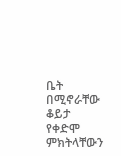ቤት በሚኖራቸው ቆይታ የቀድሞ ምክትላቸውን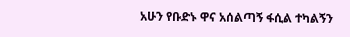አሁን የቡድኑ ዋና አሰልጣኝ ፋሲል ተካልኝን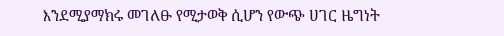እንደሚያማክሩ መገለፁ የሚታወቅ ሲሆን የውጭ ሀገር ዜግነት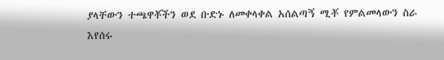ያላቸውን ተጫዋቾችን ወደ ቡድኑ ለመቀላቀል አሰልጣኝ ሚቾ የምልመላውን ስራ እየሰሩ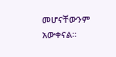መሆናቸውንም አውቀናል።